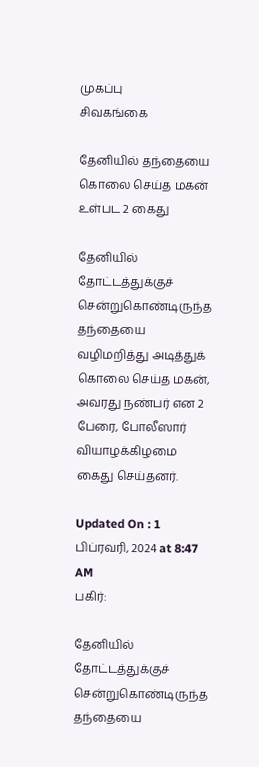முகப்பு
சிவகங்கை

தேனியில் தந்தையை கொலை செய்த மகன் உள்பட 2 கைது

தேனியில் தோட்டத்துக்குச் சென்றுகொண்டிருந்த தந்தையை வழிமறித்து அடித்துக் கொலை செய்த மகன், அவரது நண்பர் என 2 பேரை, போலீஸார் வியாழக்கிழமை கைது செய்தனர்.

Updated On : 1 பிப்ரவரி, 2024 at 8:47 AM
பகிர்:

தேனியில் தோட்டத்துக்குச் சென்றுகொண்டிருந்த தந்தையை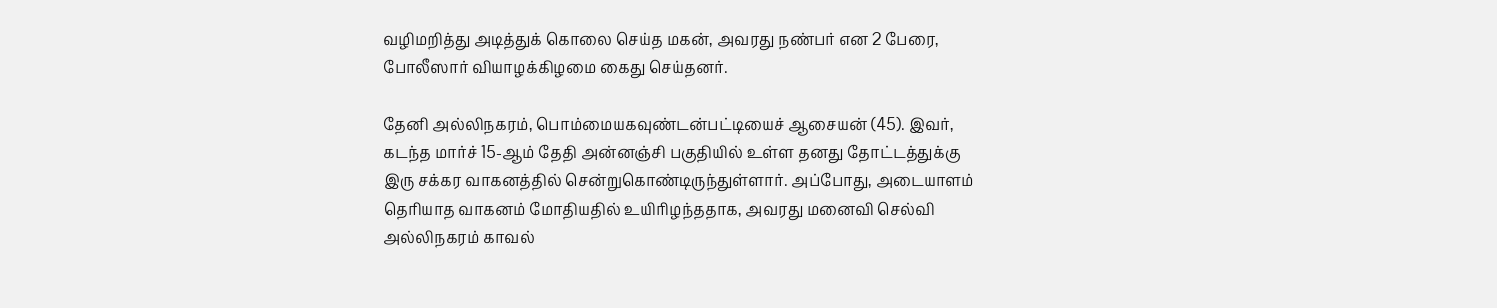வழிமறித்து அடித்துக் கொலை செய்த மகன், அவரது நண்பர் என 2 பேரை, போலீஸார் வியாழக்கிழமை கைது செய்தனர்.

தேனி அல்லிநகரம், பொம்மையகவுண்டன்பட்டியைச் ஆசையன் (45). இவர், கடந்த மார்ச் 15-ஆம் தேதி அன்னஞ்சி பகுதியில் உள்ள தனது தோட்டத்துக்கு இரு சக்கர வாகனத்தில் சென்றுகொண்டிருந்துள்ளார். அப்போது, அடையாளம் தெரியாத வாகனம் மோதியதில் உயிரிழந்ததாக, அவரது மனைவி செல்வி அல்லிநகரம் காவல்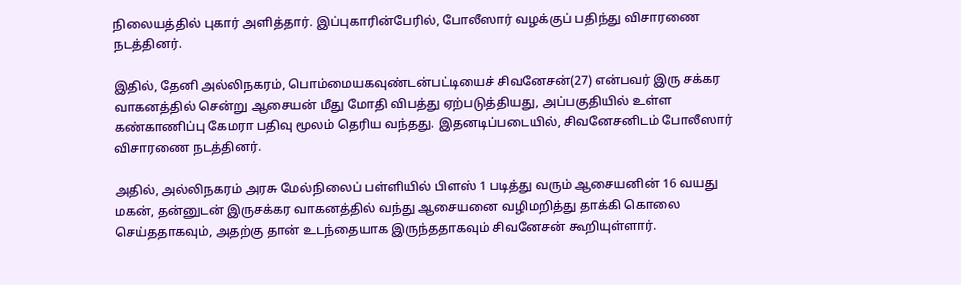நிலையத்தில் புகார் அளித்தார். இப்புகாரின்பேரில், போலீஸார் வழக்குப் பதிந்து விசாரணை நடத்தினர்.

இதில், தேனி அல்லிநகரம், பொம்மையகவுண்டன்பட்டியைச் சிவனேசன்(27) என்பவர் இரு சக்கர வாகனத்தில் சென்று ஆசையன் மீது மோதி விபத்து ஏற்படுத்தியது, அப்பகுதியில் உள்ள கண்காணிப்பு கேமரா பதிவு மூலம் தெரிய வந்தது. இதனடிப்படையில், சிவனேசனிடம் போலீஸார் விசாரணை நடத்தினர்.

அதில், அல்லிநகரம் அரசு மேல்நிலைப் பள்ளியில் பிளஸ் 1 படித்து வரும் ஆசையனின் 16 வயது மகன், தன்னுடன் இருசக்கர வாகனத்தில் வந்து ஆசையனை வழிமறித்து தாக்கி கொலை செய்ததாகவும், அதற்கு தான் உடந்தையாக இருந்ததாகவும் சிவனேசன் கூறியுள்ளார்.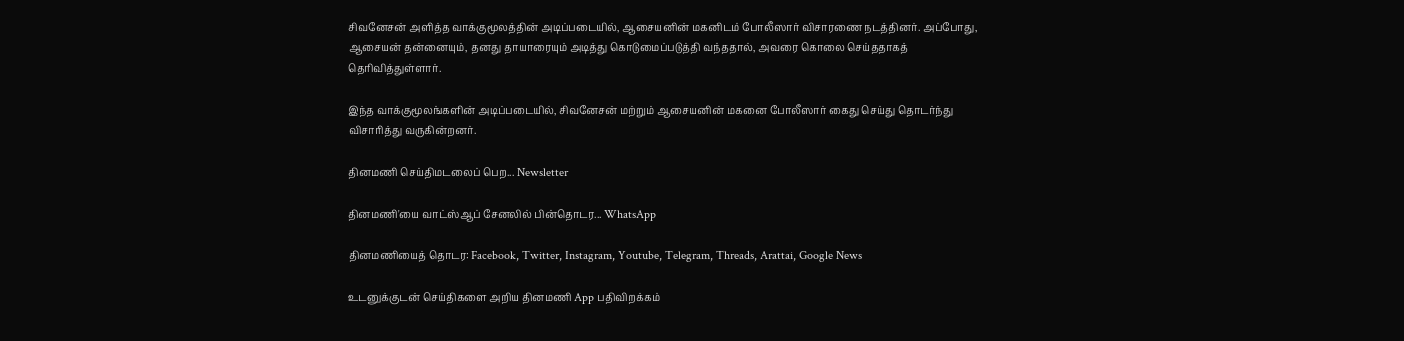சிவனேசன் அளித்த வாக்குமூலத்தின் அடிப்படையில், ஆசையனின் மகனிடம் போலீஸார் விசாரணை நடத்தினர். அப்போது, ஆசையன் தன்னையும், தனது தாயாரையும் அடித்து கொடுமைப்படுத்தி வந்ததால், அவரை கொலை செய்ததாகத் தெரிவித்துள்ளார்.

இந்த வாக்குமூலங்களின் அடிப்படையில், சிவனேசன் மற்றும் ஆசையனின் மகனை போலீஸார் கைது செய்து தொடர்ந்து விசாரித்து வருகின்றனர்.

தினமணி செய்திமடலைப் பெற... Newsletter

தினமணி'யை வாட்ஸ்ஆப் சேனலில் பின்தொடர... WhatsApp

தினமணியைத் தொடர: Facebook, Twitter, Instagram, Youtube, Telegram, Threads, Arattai, Google News

உடனுக்குடன் செய்திகளை அறிய தினமணி App பதிவிறக்கம்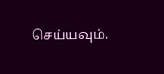செய்யவும்.